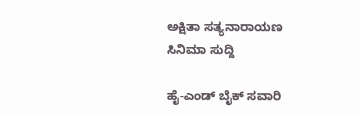ಅಕ್ಷಿತಾ ಸತ್ಯನಾರಾಯಣ
ಸಿನಿಮಾ ಸುದ್ದಿ

ಹೈ-ಎಂಡ್ ಬೈಕ್ ಸವಾರಿ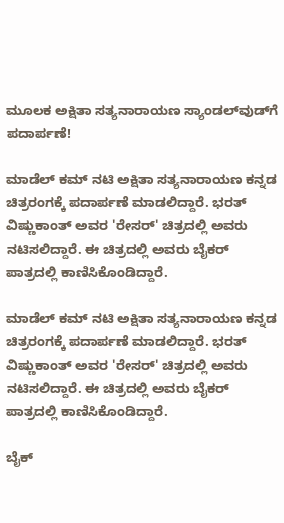ಮೂಲಕ ಅಕ್ಷಿತಾ ಸತ್ಯನಾರಾಯಣ ಸ್ಯಾಂಡಲ್‌ವುಡ್‌ಗೆ ಪದಾರ್ಪಣೆ!

ಮಾಡೆಲ್ ಕಮ್ ನಟಿ ಅಕ್ಷಿತಾ ಸತ್ಯನಾರಾಯಣ ಕನ್ನಡ ಚಿತ್ರರಂಗಕ್ಕೆ ಪದಾರ್ಪಣೆ ಮಾಡಲಿದ್ದಾರೆ. ಭರತ್ ವಿಷ್ಣುಕಾಂತ್ ಅವರ 'ರೇಸರ್' ಚಿತ್ರದಲ್ಲಿ ಅವರು ನಟಿಸಲಿದ್ದಾರೆ. ಈ ಚಿತ್ರದಲ್ಲಿ ಅವರು ಬೈಕರ್ ಪಾತ್ರದಲ್ಲಿ ಕಾಣಿಸಿಕೊಂಡಿದ್ದಾರೆ.

ಮಾಡೆಲ್ ಕಮ್ ನಟಿ ಅಕ್ಷಿತಾ ಸತ್ಯನಾರಾಯಣ ಕನ್ನಡ ಚಿತ್ರರಂಗಕ್ಕೆ ಪದಾರ್ಪಣೆ ಮಾಡಲಿದ್ದಾರೆ. ಭರತ್ ವಿಷ್ಣುಕಾಂತ್ ಅವರ 'ರೇಸರ್' ಚಿತ್ರದಲ್ಲಿ ಅವರು ನಟಿಸಲಿದ್ದಾರೆ. ಈ ಚಿತ್ರದಲ್ಲಿ ಅವರು ಬೈಕರ್ ಪಾತ್ರದಲ್ಲಿ ಕಾಣಿಸಿಕೊಂಡಿದ್ದಾರೆ.

ಬೈಕ್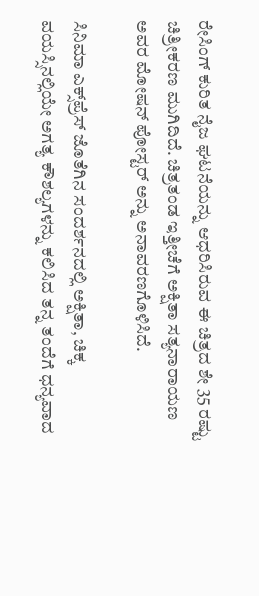ರೇಸಿಂಗ್ ಕುರಿತ ನೈಜ ಘಟನೆಯನ್ನು ಆಧರಿಸಿರುವ ಈ ಚಿತ್ರದ ಶೇ 35 ರಷ್ಟು ಚಿತ್ರೀಕರಣ ಮುಗಿದಿದೆ. ಚಿತ್ರತಂಡ ಇತ್ತೀಚೆಗೆ ಅಕ್ಷಿತಾ ಸತ್ಯನಾರಾಯಣ ಅವರ ಮೋಷನ್ ಪೋಸ್ಟರ್ ಅನ್ನು ಅನಾವರಣಗೊಳಿಸಿದೆ.

ಸಿನಿಮಾ ಎಕ್ಸ್‌ಪ್ರೆಸ್‌ ಜೊತೆಗಿನ ಸಂದರ್ಶನದಲ್ಲಿ ಅಕ್ಷಿತಾ, ಚಿಕ್ಕ ವಯಸ್ಸಿನಲ್ಲಿಯೇ ಅಗತ್ಯ ಕೌಶಲ್ಯಗಳನ್ನು ಕಲಿಸಿದ ತನ್ನ ತಂದೆಗೆ ಧನ್ಯವಾದ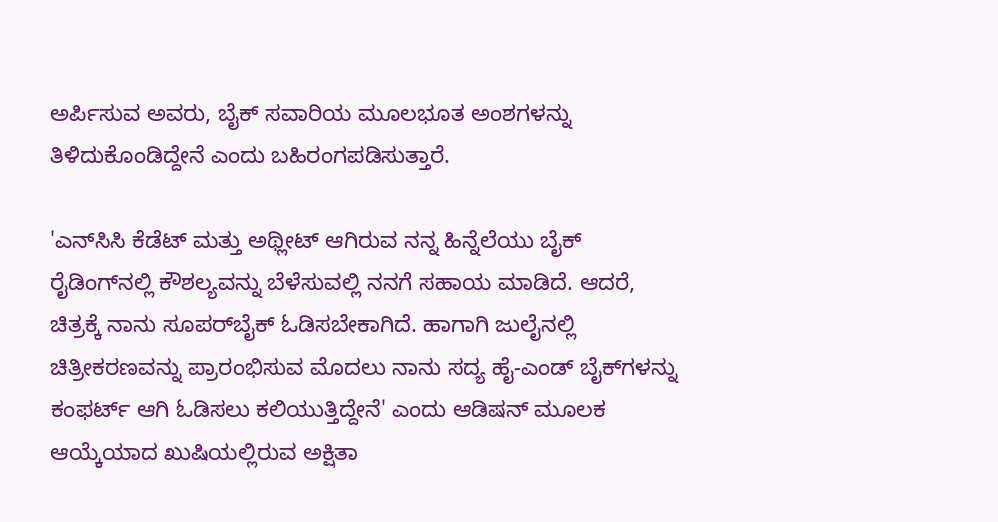ಅರ್ಪಿಸುವ ಅವರು, ಬೈಕ್ ಸವಾರಿಯ ಮೂಲಭೂತ ಅಂಶಗಳನ್ನು ತಿಳಿದುಕೊಂಡಿದ್ದೇನೆ ಎಂದು ಬಹಿರಂಗಪಡಿಸುತ್ತಾರೆ.

'ಎನ್‌ಸಿಸಿ ಕೆಡೆಟ್ ಮತ್ತು ಅಥ್ಲೀಟ್ ಆಗಿರುವ ನನ್ನ ಹಿನ್ನೆಲೆಯು ಬೈಕ್ ರೈಡಿಂಗ್‌ನಲ್ಲಿ ಕೌಶಲ್ಯವನ್ನು ಬೆಳೆಸುವಲ್ಲಿ ನನಗೆ ಸಹಾಯ ಮಾಡಿದೆ. ಆದರೆ, ಚಿತ್ರಕ್ಕೆ ನಾನು ಸೂಪರ್‌ಬೈಕ್ ಓಡಿಸಬೇಕಾಗಿದೆ. ಹಾಗಾಗಿ ಜುಲೈನಲ್ಲಿ ಚಿತ್ರೀಕರಣವನ್ನು ಪ್ರಾರಂಭಿಸುವ ಮೊದಲು ನಾನು ಸದ್ಯ ಹೈ-ಎಂಡ್ ಬೈಕ್‌ಗಳನ್ನು ಕಂಫರ್ಟ್ ಆಗಿ ಓಡಿಸಲು ಕಲಿಯುತ್ತಿದ್ದೇನೆ' ಎಂದು ಆಡಿಷನ್‌ ಮೂಲಕ ಆಯ್ಕೆಯಾದ ಖುಷಿಯಲ್ಲಿರುವ ಅಕ್ಷಿತಾ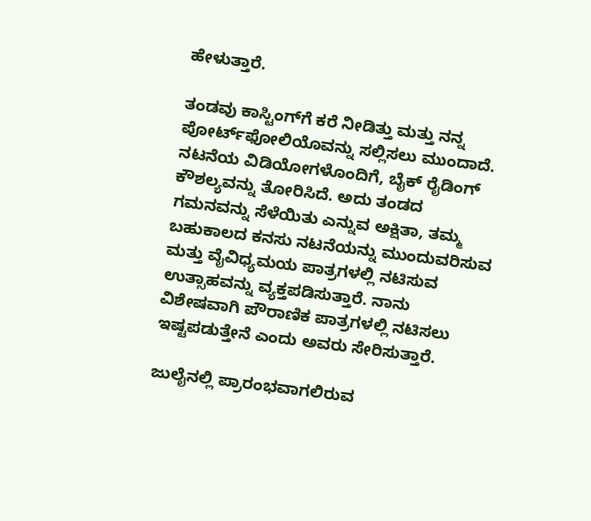ಹೇಳುತ್ತಾರೆ.

ತಂಡವು ಕಾಸ್ಟಿಂಗ್‌ಗೆ ಕರೆ ನೀಡಿತ್ತು ಮತ್ತು ನನ್ನ ಪೋರ್ಟ್‌ಫೋಲಿಯೊವನ್ನು ಸಲ್ಲಿಸಲು ಮುಂದಾದೆ. ನಟನೆಯ ವಿಡಿಯೋಗಳೊಂದಿಗೆ, ಬೈಕ್ ರೈಡಿಂಗ್ ಕೌಶಲ್ಯವನ್ನು ತೋರಿಸಿದೆ. ಅದು ತಂಡದ ಗಮನವನ್ನು ಸೆಳೆಯಿತು ಎನ್ನುವ ಅಕ್ಷಿತಾ, ತಮ್ಮ ಬಹುಕಾಲದ ಕನಸು ನಟನೆಯನ್ನು ಮುಂದುವರಿಸುವ ಮತ್ತು ವೈವಿಧ್ಯಮಯ ಪಾತ್ರಗಳಲ್ಲಿ ನಟಿಸುವ ಉತ್ಸಾಹವನ್ನು ವ್ಯಕ್ತಪಡಿಸುತ್ತಾರೆ. ನಾನು ವಿಶೇಷವಾಗಿ ಪೌರಾಣಿಕ ಪಾತ್ರಗಳಲ್ಲಿ ನಟಿಸಲು ಇಷ್ಟಪಡುತ್ತೇನೆ ಎಂದು ಅವರು ಸೇರಿಸುತ್ತಾರೆ.

ಜುಲೈನಲ್ಲಿ ಪ್ರಾರಂಭವಾಗಲಿರುವ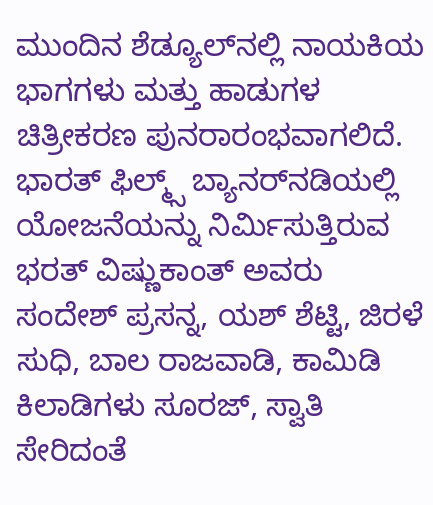ಮುಂದಿನ ಶೆಡ್ಯೂಲ್‌ನಲ್ಲಿ ನಾಯಕಿಯ ಭಾಗಗಳು ಮತ್ತು ಹಾಡುಗಳ ಚಿತ್ರೀಕರಣ ಪುನರಾರಂಭವಾಗಲಿದೆ. ಭಾರತ್ ಫಿಲ್ಮ್ಸ್ ಬ್ಯಾನರ್‌ನಡಿಯಲ್ಲಿ ಯೋಜನೆಯನ್ನು ನಿರ್ಮಿಸುತ್ತಿರುವ ಭರತ್ ವಿಷ್ಣುಕಾಂತ್ ಅವರು ಸಂದೇಶ್ ಪ್ರಸನ್ನ, ಯಶ್ ಶೆಟ್ಟಿ, ಜಿರಳೆ ಸುಧಿ, ಬಾಲ ರಾಜವಾಡಿ, ಕಾಮಿಡಿ ಕಿಲಾಡಿಗಳು ಸೂರಜ್, ಸ್ವಾತಿ ಸೇರಿದಂತೆ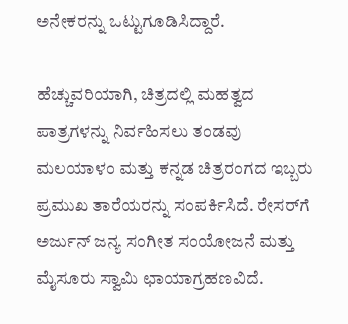ಅನೇಕರನ್ನು ಒಟ್ಟುಗೂಡಿಸಿದ್ದಾರೆ.

ಹೆಚ್ಚುವರಿಯಾಗಿ, ಚಿತ್ರದಲ್ಲಿ ಮಹತ್ವದ ಪಾತ್ರಗಳನ್ನು ನಿರ್ವಹಿಸಲು ತಂಡವು ಮಲಯಾಳಂ ಮತ್ತು ಕನ್ನಡ ಚಿತ್ರರಂಗದ ಇಬ್ಬರು ಪ್ರಮುಖ ತಾರೆಯರನ್ನು ಸಂಪರ್ಕಿಸಿದೆ. ರೇಸರ್‌ಗೆ ಅರ್ಜುನ್ ಜನ್ಯ ಸಂಗೀತ ಸಂಯೋಜನೆ ಮತ್ತು ಮೈಸೂರು ಸ್ವಾಮಿ ಛಾಯಾಗ್ರಹಣವಿದೆ.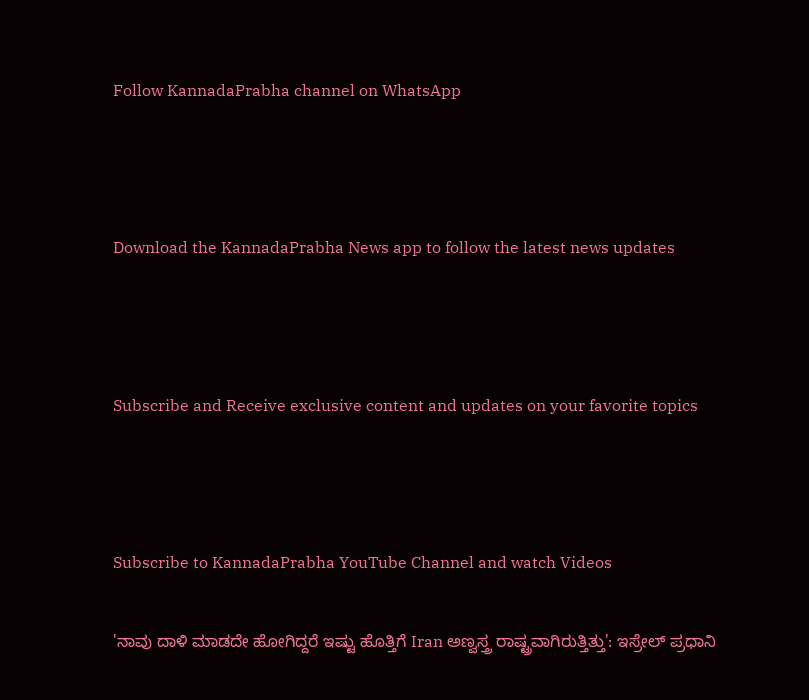Follow KannadaPrabha channel on WhatsApp



Download the KannadaPrabha News app to follow the latest news updates



Subscribe and Receive exclusive content and updates on your favorite topics



Subscribe to KannadaPrabha YouTube Channel and watch Videos

'ನಾವು ದಾಳಿ ಮಾಡದೇ ಹೋಗಿದ್ದರೆ ಇಷ್ಟು ಹೊತ್ತಿಗೆ Iran ಅಣ್ವಸ್ತ್ರ ರಾಷ್ಟ್ರವಾಗಿರುತ್ತಿತ್ತು': ಇಸ್ರೇಲ್ ಪ್ರಧಾನಿ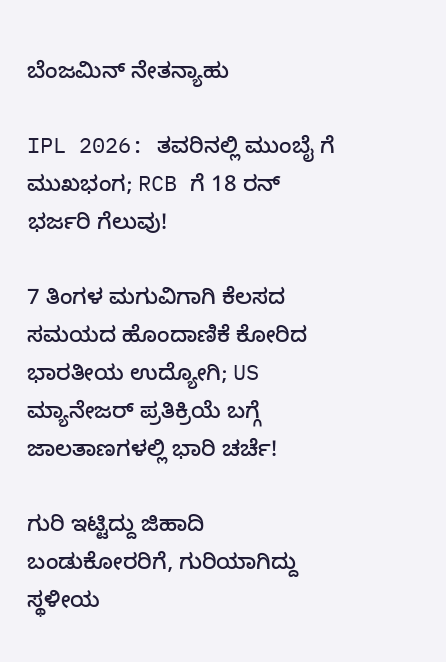ಬೆಂಜಮಿನ್ ನೇತನ್ಯಾಹು

IPL 2026: ತವರಿನಲ್ಲಿ ಮುಂಬೈ ಗೆ ಮುಖಭಂಗ; RCB ಗೆ 18 ರನ್ ಭರ್ಜರಿ ಗೆಲುವು!

7 ತಿಂಗಳ ಮಗುವಿಗಾಗಿ ಕೆಲಸದ ಸಮಯದ ಹೊಂದಾಣಿಕೆ ಕೋರಿದ ಭಾರತೀಯ ಉದ್ಯೋಗಿ; US ಮ್ಯಾನೇಜರ್ ಪ್ರತಿಕ್ರಿಯೆ ಬಗ್ಗೆ ಜಾಲತಾಣಗಳಲ್ಲಿ ಭಾರಿ ಚರ್ಚೆ!

ಗುರಿ ಇಟ್ಟಿದ್ದು ಜಿಹಾದಿ ಬಂಡುಕೋರರಿಗೆ, ಗುರಿಯಾಗಿದ್ದು ಸ್ಥಳೀಯ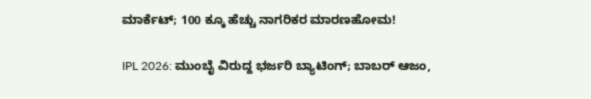ಮಾರ್ಕೆಟ್; 100 ಕ್ಕೂ ಹೆಚ್ಚು ನಾಗರಿಕರ ಮಾರಣಹೋಮ!

IPL 2026: ಮುಂಬೈ ವಿರುದ್ದ ಭರ್ಜರಿ ಬ್ಯಾಟಿಂಗ್; ಬಾಬರ್ ಆಜಂ,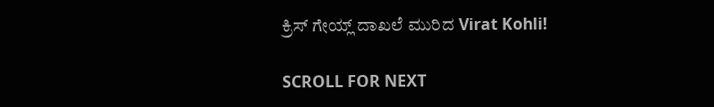ಕ್ರಿಸ್ ಗೇಯ್ಲ್ ದಾಖಲೆ ಮುರಿದ Virat Kohli!

SCROLL FOR NEXT